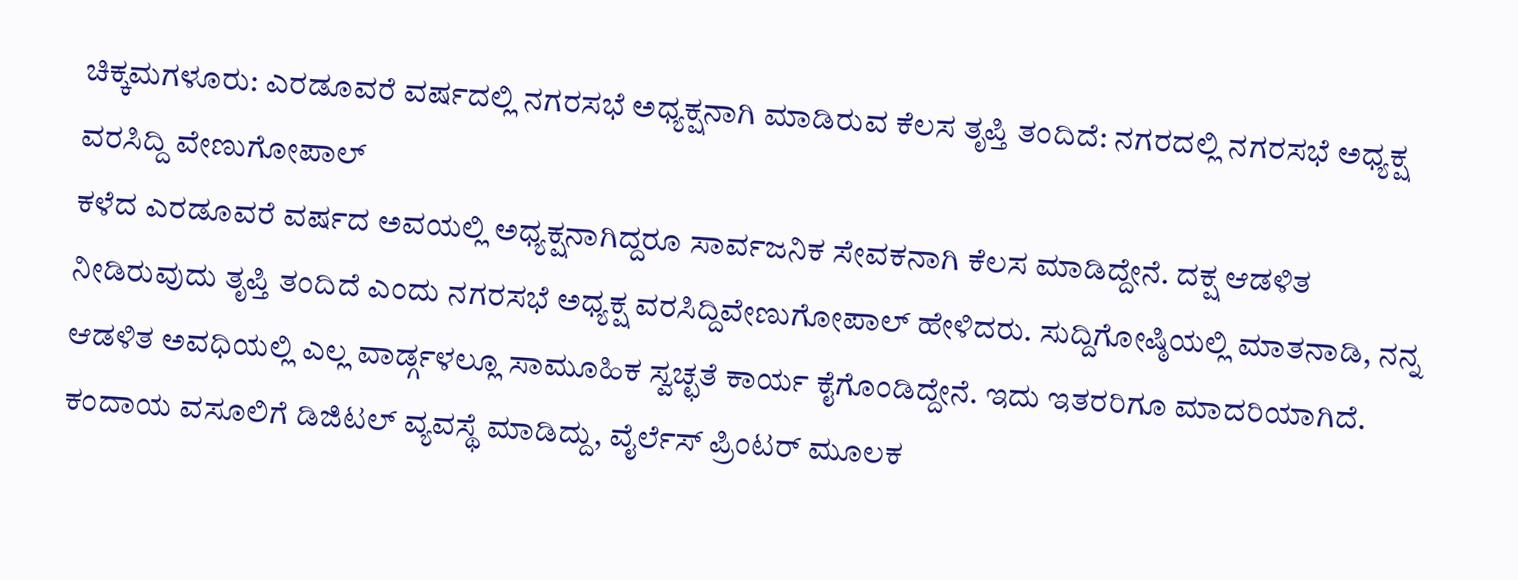ಚಿಕ್ಕಮಗಳೂರು: ಎರಡೂವರೆ ವರ್ಷದಲ್ಲಿ ನಗರಸಭೆ ಅಧ್ಯಕ್ಷನಾಗಿ ಮಾಡಿರುವ ಕೆಲಸ ತೃಪ್ತಿ ತಂದಿದೆ: ನಗರದಲ್ಲಿ ನಗರಸಭೆ ಅಧ್ಯಕ್ಷ ವರಸಿದ್ದಿ ವೇಣುಗೋಪಾಲ್
ಕಳೆದ ಎರಡೂವರೆ ವರ್ಷದ ಅವಯಲ್ಲಿ ಅಧ್ಯಕ್ಷನಾಗಿದ್ದರೂ ಸಾರ್ವಜನಿಕ ಸೇವಕನಾಗಿ ಕೆಲಸ ಮಾಡಿದ್ದೇನೆ. ದಕ್ಷ ಆಡಳಿತ ನೀಡಿರುವುದು ತೃಪ್ತಿ ತಂದಿದೆ ಎಂದು ನಗರಸಭೆ ಅಧ್ಯಕ್ಷ ವರಸಿದ್ದಿವೇಣುಗೋಪಾಲ್ ಹೇಳಿದರು. ಸುದ್ದಿಗೋಷ್ಠಿಯಲ್ಲಿ ಮಾತನಾಡಿ, ನನ್ನ ಆಡಳಿತ ಅವಧಿಯಲ್ಲಿ ಎಲ್ಲ ವಾರ್ಡ್ಗಳಲ್ಲೂ ಸಾಮೂಹಿಕ ಸ್ವಚ್ಛತೆ ಕಾರ್ಯ ಕೈಗೊಂಡಿದ್ದೇನೆ. ಇದು ಇತರರಿಗೂ ಮಾದರಿಯಾಗಿದೆ. ಕಂದಾಯ ವಸೂಲಿಗೆ ಡಿಜಿಟಲ್ ವ್ಯವಸ್ಥೆ ಮಾಡಿದ್ದು, ವೈರ್ಲೆಸ್ ಪ್ರಿಂಟರ್ ಮೂಲಕ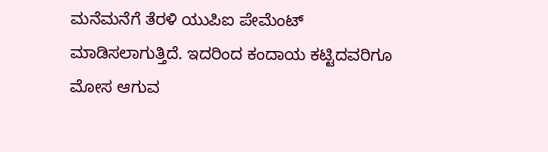ಮನೆಮನೆಗೆ ತೆರಳಿ ಯುಪಿಐ ಪೇಮೆಂಟ್ ಮಾಡಿಸಲಾಗುತ್ತಿದೆ. ಇದರಿಂದ ಕಂದಾಯ ಕಟ್ಟಿದವರಿಗೂ ಮೋಸ ಆಗುವ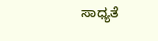ಸಾಧ್ಯತೆ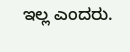ಇಲ್ಲ ಎಂದರು.